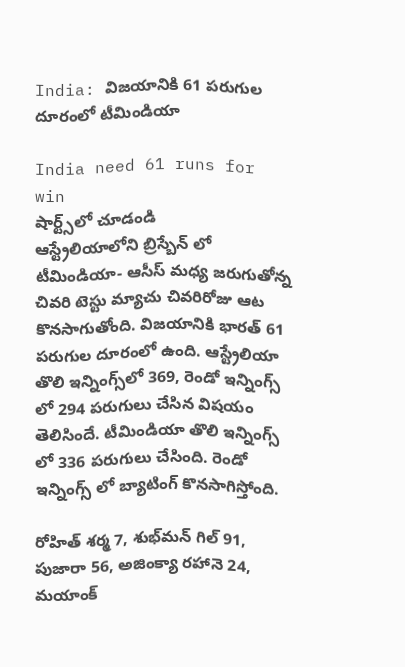India: విజయానికి 61 ప‌రుగుల దూరంలో టీమిండియా

India need 61 runs for win
షార్ట్స్‌లో చూడండి
ఆస్ట్రేలియాలోని బ్రిస్బేన్ లో టీమిండియా- ఆసీస్ మధ్య జరుగుతోన్న చివరి టెస్టు మ్యాచు చివ‌రిరోజు ఆట కొనసాగుతోంది. విజయానికి భార‌త్ 61 ప‌రుగుల దూరంలో ఉంది. ఆస్ట్రేలియా తొలి ఇన్నింగ్స్‌లో 369, రెండో ఇన్నింగ్స్ లో 294 ప‌రుగులు చేసిన విష‌యం తెలిసిందే. టీమిండియా తొలి ఇన్నింగ్స్ లో 336 ప‌రుగులు చేసింది. రెండో ఇన్నింగ్స్ లో బ్యాటింగ్ కొన‌సాగిస్తోంది.

రోహిత్ శ‌ర్మ 7, శుభ్‌మ‌న్ గిల్ 91, పుజారా 56, అజింక్యా ర‌హానె 24, మ‌యాంక్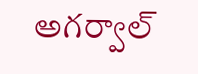అగ‌ర్వాల్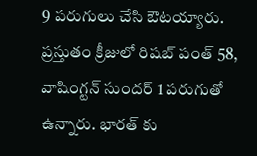9 ప‌రుగులు చేసి ఔట‌య్యారు. ప్ర‌స్తుతం క్రీజులో రిష‌బ్ పంత్ 58, వాషింగ్ట‌న్ సుంద‌ర్ 1 ప‌రుగుతో ఉన్నారు. భార‌త్ కు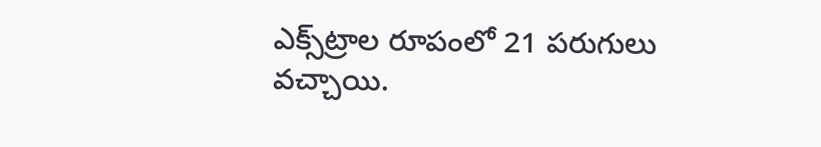ఎక్స్‌ట్రాల రూపంలో 21 ప‌రుగులు వ‌చ్చాయి.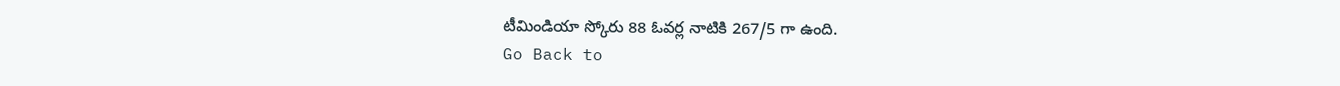టీమిండియా స్కోరు 88 ఓవ‌ర్ల నాటికి 267/5 గా ఉంది.
Go Back to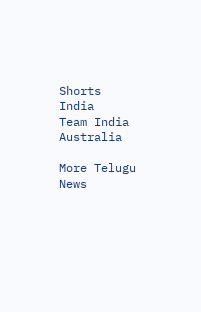Shorts
India
Team India
Australia

More Telugu News